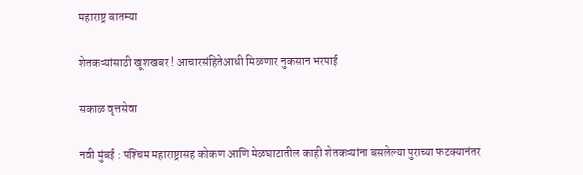महाराष्ट्र बातम्या

शेतकऱ्यांसाठी खूशखबर ! आचारसंहितेआधी मिळणार नुकसान भरपाई

सकाळ वृत्तसेवा

नवी मुंबई : पश्‍चिम महाराष्ट्रासह कोकण आणि मेळघाटातील काही शेतकऱ्यांना बसलेल्या पुराच्या फटक्‍यानंतर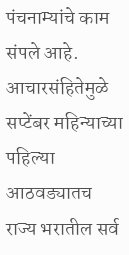पंचनाम्यांचे काम संपले आहे. आचारसंहितेमुळे सप्टेंबर महिन्याच्या पहिल्या आठवड्यातच राज्य भरातील सर्व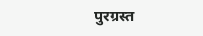पुरग्रस्त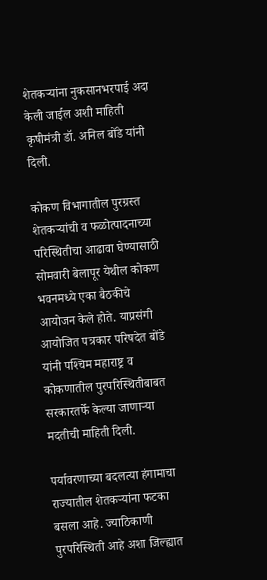शेतकऱ्यांना नुकसानभरपाई अदा केली जाईल अशी माहिती कृषीमंत्री डॉ. अनिल बोंडे यांनी दिली.

कोकण विभागातील पुरग्रस्त शेतकऱ्यांची व फळोत्पादनाच्या परिस्थितीचा आढावा घेण्यासाठी सोमवारी बेलापूर येथील कोकण भवनमध्ये एका बैठकीचे आयोजन केले होते. याप्रसंगी आयोजित पत्रकार परिषदेत बोंडे यांनी पश्‍चिम महाराष्ट्र व कोकणातील पुरपरिस्थितीबाबत सरकारतर्फे केल्या जाणाऱ्या मदतीची माहिती दिली.

पर्यावरणाच्या बदलत्या हंगामाचा राज्यातील शेतकऱ्यांना फटका बसला आहे. ज्याठिकाणी पुरपरिस्थिती आहे अशा जिल्ह्यात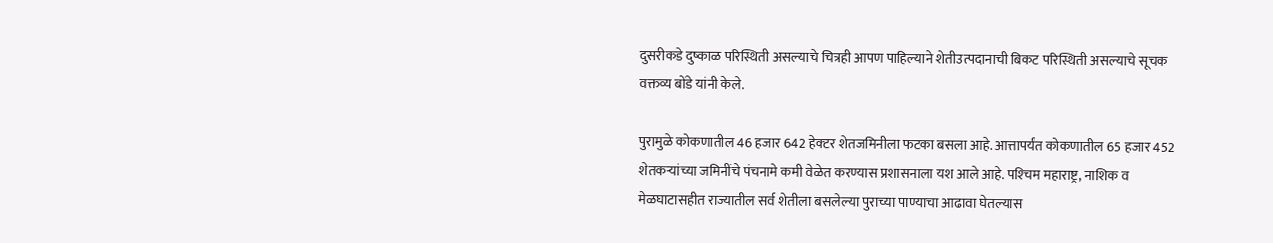दुसरीकडे दुष्काळ परिस्थिती असल्याचे चित्रही आपण पाहिल्याने शेतीउत्पदानाची बिकट परिस्थिती असल्याचे सूचक वक्तव्य बोंडे यांनी केले.

पुरामुळे कोकणातील 46 हजार 642 हेक्‍टर शेतजमिनीला फटका बसला आहे. आत्तापर्यंत कोकणातील 65 हजार 452 शेतकऱ्यांच्या जमिनींचे पंचनामे कमी वेळेत करण्यास प्रशासनाला यश आले आहे. पश्‍चिम महाराष्ट्र, नाशिक व मेळघाटासहीत राज्यातील सर्व शेतीला बसलेल्या पुराच्या पाण्याचा आढावा घेतल्यास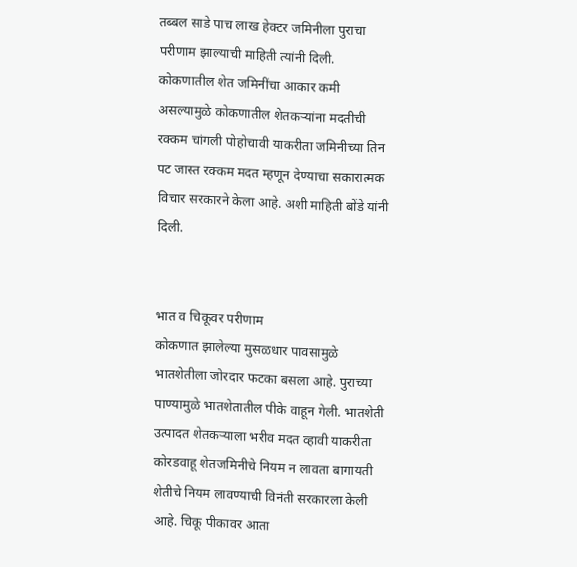तब्बल साडे पाच लाख हेक्‍टर जमिनीला पुराचा परीणाम झाल्याची माहिती त्यांनी दिली. कोकणातील शेत जमिनींचा आकार कमी असल्यामुळे कोकणातील शेतकऱ्यांना मदतीची रक्कम चांगली पोहोचावी याकरीता जमिनीच्या तिन पट जास्त रक्कम मदत म्हणून देण्याचा सकारात्मक विचार सरकारने केला आहे. अशी माहिती बोंडे यांनी दिली.


भात व चिकूवर परीणाम
कोकणात झालेल्या मुसळधार पावसामुळे भातशेतीला जोरदार फटका बसला आहे. पुराच्या पाण्यामुळे भातशेतातील पीके वाहून गेली. भातशेती उत्पादत शेतकऱ्याला भरीव मदत व्हावी याकरीता कोरडवाहू शेतजमिनीचे नियम न लावता बागायती शेतीचे नियम लावण्याची विनंती सरकारला केली आहे. चिकू पीकावर आता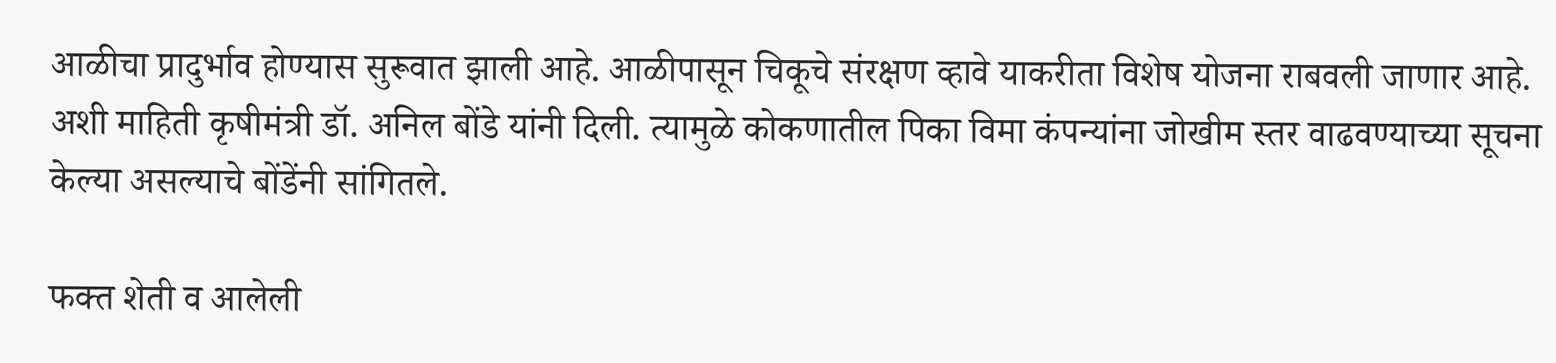आळीचा प्रादुर्भाव होण्यास सुरूवात झाली आहे. आळीपासून चिकूचे संरक्षण व्हावे याकरीता विशेष योजना राबवली जाणार आहे. अशी माहिती कृषीमंत्री डॉ. अनिल बोंडे यांनी दिली. त्यामुळे कोकणातील पिका विमा कंपन्यांना जोखीम स्तर वाढवण्याच्या सूचना केल्या असल्याचे बोंडेंनी सांगितले.

फक्त शेती व आलेली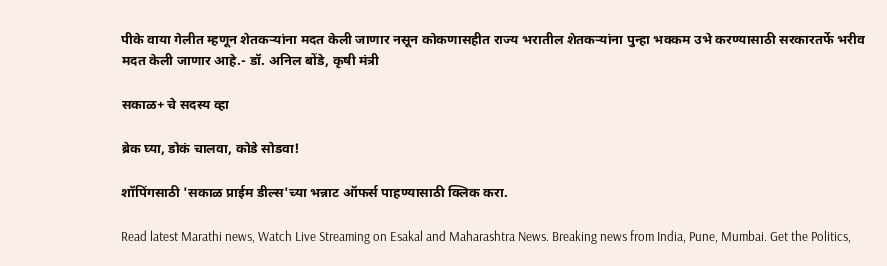पीके वाया गेलीत म्हणून शेतकऱ्यांना मदत केली जाणार नसून कोकणासहीत राज्य भरातील शेतकऱ्यांना पुन्हा भक्कम उभे करण्यासाठी सरकारतर्फे भरीव मदत केली जाणार आहे.- डॉ. अनिल बोंडे, कृषी मंत्री

सकाळ+ चे सदस्य व्हा

ब्रेक घ्या, डोकं चालवा, कोडे सोडवा!

शॉपिंगसाठी 'सकाळ प्राईम डील्स'च्या भन्नाट ऑफर्स पाहण्यासाठी क्लिक करा.

Read latest Marathi news, Watch Live Streaming on Esakal and Maharashtra News. Breaking news from India, Pune, Mumbai. Get the Politics,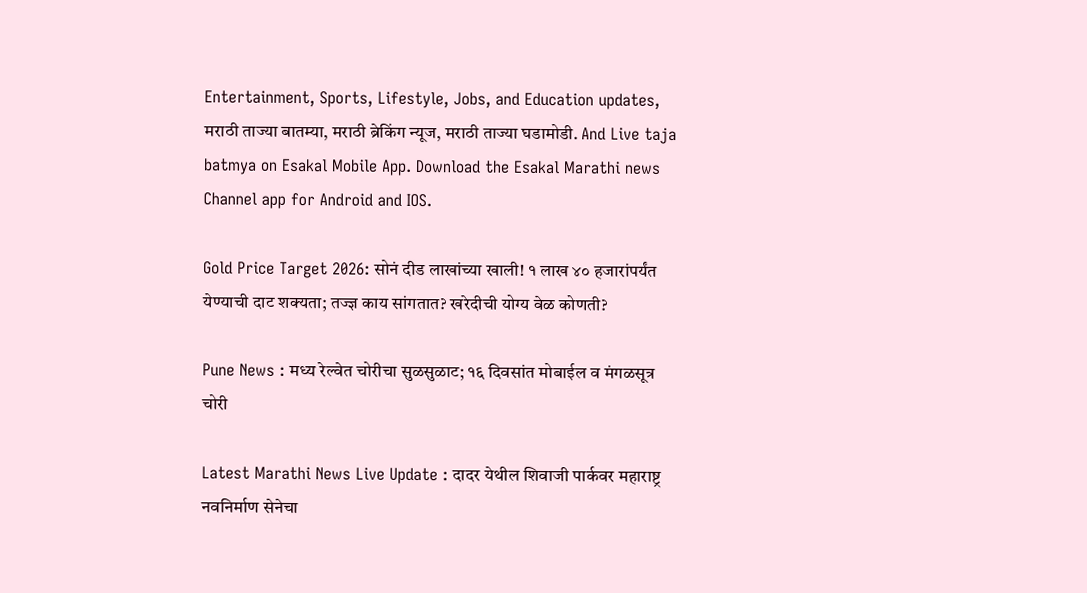Entertainment, Sports, Lifestyle, Jobs, and Education updates, मराठी ताज्या बातम्या, मराठी ब्रेकिंग न्यूज, मराठी ताज्या घडामोडी. And Live taja batmya on Esakal Mobile App. Download the Esakal Marathi news Channel app for Android and IOS.

Gold Price Target 2026: सोनं दीड लाखांच्या खाली! १ लाख ४० हजारांपर्यंत येण्याची दाट शक्यता; तज्ज्ञ काय सांगतात? खरेदीची योग्य वेळ कोणती?

Pune News : मध्य रेल्वेत चोरीचा सुळसुळाट; १६ दिवसांत मोबाईल व मंगळसूत्र चोरी

Latest Marathi News Live Update : दादर येथील शिवाजी पार्कवर महाराष्ट्र नवनिर्माण सेनेचा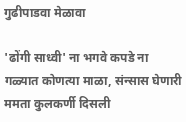गुढीपाडवा मेळावा

'ढोंगी साध्वी' ना भगवे कपडे ना गळ्यात कोणत्या माळा, संन्सास घेणारी ममता कुलकर्णी दिसली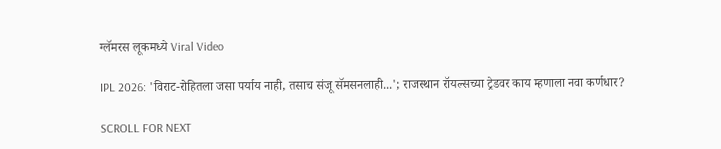ग्लॅमरस लूकमध्ये Viral Video

IPL 2026: 'विराट-रोहितला जसा पर्याय नाही, तसाच संजू सॅमसनलाही...'; राजस्थान रॉयल्सच्या ट्रेडवर काय म्हणाला नवा कर्णधार?

SCROLL FOR NEXT